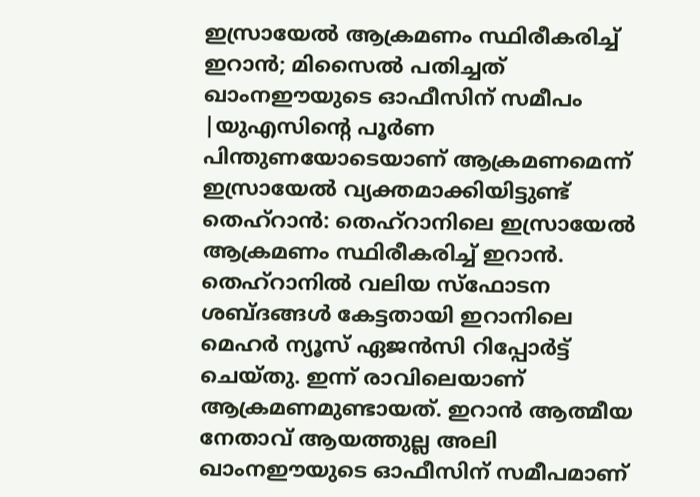ഇസ്രായേൽ ആക്രമണം സ്ഥിരീകരിച്ച് ഇറാൻ; മിസൈൽ പതിച്ചത് ഖാംനഈയുടെ ഓഫീസിന് സമീപം
|യുഎസിന്റെ പൂർണ പിന്തുണയോടെയാണ് ആക്രമണമെന്ന് ഇസ്രായേൽ വ്യക്തമാക്കിയിട്ടുണ്ട്
തെഹ്റാൻ: തെഹ്റാനിലെ ഇസ്രായേൽ ആക്രമണം സ്ഥിരീകരിച്ച് ഇറാൻ. തെഹ്റാനിൽ വലിയ സ്ഫോടന ശബ്ദങ്ങൾ കേട്ടതായി ഇറാനിലെ മെഹർ ന്യൂസ് ഏജൻസി റിപ്പോർട്ട് ചെയ്തു. ഇന്ന് രാവിലെയാണ് ആക്രമണമുണ്ടായത്. ഇറാൻ ആത്മീയ നേതാവ് ആയത്തുല്ല അലി ഖാംനഈയുടെ ഓഫീസിന് സമീപമാണ്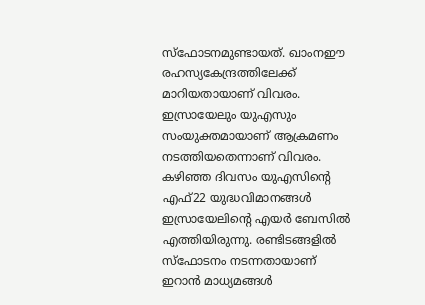സ്ഫോടനമുണ്ടായത്. ഖാംനഈ രഹസ്യകേന്ദ്രത്തിലേക്ക് മാറിയതായാണ് വിവരം.
ഇസ്രായേലും യുഎസും സംയുക്തമായാണ് ആക്രമണം നടത്തിയതെന്നാണ് വിവരം. കഴിഞ്ഞ ദിവസം യുഎസിന്റെ എഫ്22 യുദ്ധവിമാനങ്ങൾ ഇസ്രായേലിന്റെ എയർ ബേസിൽ എത്തിയിരുന്നു. രണ്ടിടങ്ങളിൽ സ്ഫോടനം നടന്നതായാണ് ഇറാൻ മാധ്യമങ്ങൾ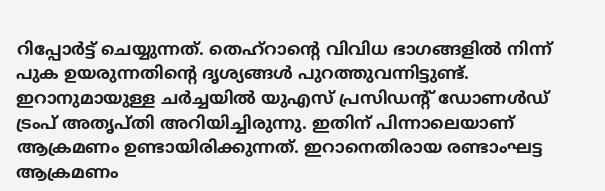റിപ്പോർട്ട് ചെയ്യുന്നത്. തെഹ്റാന്റെ വിവിധ ഭാഗങ്ങളിൽ നിന്ന് പുക ഉയരുന്നതിന്റെ ദൃശ്യങ്ങൾ പുറത്തുവന്നിട്ടുണ്ട്.
ഇറാനുമായുള്ള ചർച്ചയിൽ യുഎസ് പ്രസിഡന്റ് ഡോണൾഡ് ട്രംപ് അതൃപ്തി അറിയിച്ചിരുന്നു. ഇതിന് പിന്നാലെയാണ് ആക്രമണം ഉണ്ടായിരിക്കുന്നത്. ഇറാനെതിരായ രണ്ടാംഘട്ട ആക്രമണം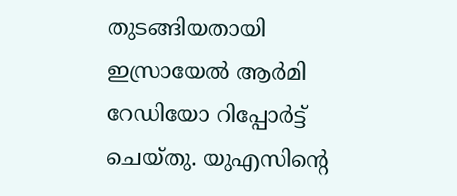തുടങ്ങിയതായി ഇസ്രായേൽ ആർമി റേഡിയോ റിപ്പോർട്ട് ചെയ്തു. യുഎസിന്റെ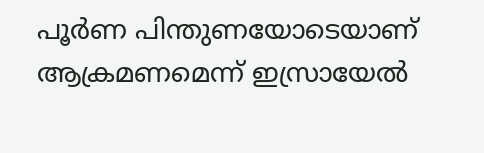പൂർണ പിന്തുണയോടെയാണ് ആക്രമണമെന്ന് ഇസ്രായേൽ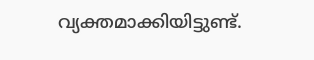വ്യക്തമാക്കിയിട്ടുണ്ട്.